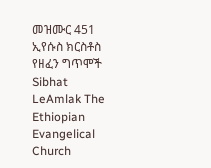መዝሙር 451 ኢየሱስ ክርስቶስ የዘፈን ግጥሞች
Sibhat LeAmlak The Ethiopian Evangelical Church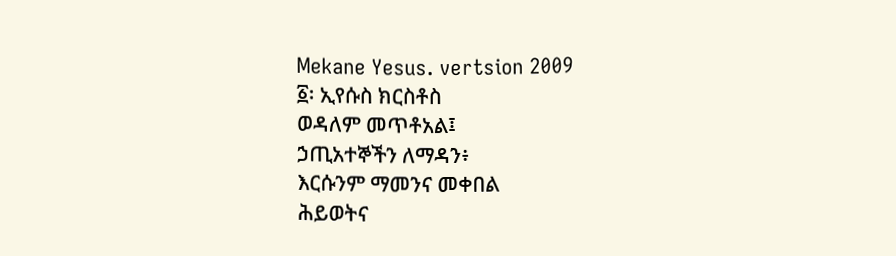Mekane Yesus. vertsion 2009
፩፡ ኢየሱስ ክርስቶስ
ወዳለም መጥቶአል፤
ኃጢአተኞችን ለማዳን፥
እርሱንም ማመንና መቀበል
ሕይወትና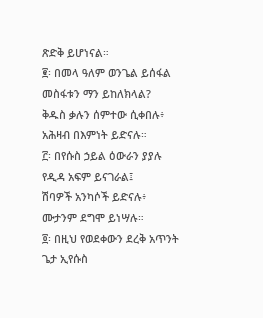ጽድቅ ይሆነናል።
፪፡ በመላ ዓለም ወንጌል ይሰፋል
መስፋቱን ማን ይከለክላል?
ቅዱስ ቃሉን ሰምተው ሲቀበሉ፥
አሕዛብ በእምነት ይድናሉ።
፫፡ በየሱስ ኃይል ዕውራን ያያሉ
የዲዳ አፍም ይናገራል፤
ሽባዎች አንካሶች ይድናሉ፥
ሙታንም ደግሞ ይነሣሉ።
፬፡ በዚህ የወደቀውን ደረቅ አጥንት
ጌታ ኢየሱስ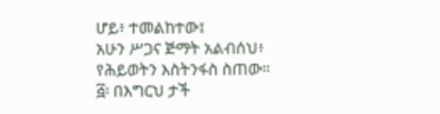ሆይ፥ ተመልከተው፤
አሁን ሥጋና ጅማት አልብሰህ፥
የሕይወትን እስትንፋስ ስጠው።
፭፡ በእግርህ ታች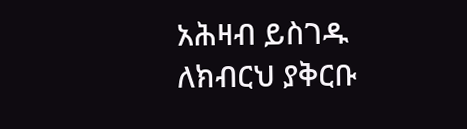አሕዛብ ይስገዱ
ለክብርህ ያቅርቡ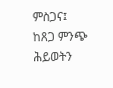ምስጋና፤
ከጸጋ ምንጭ ሕይወትን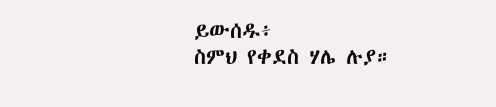ይውሰዱ፥
ስምህ የቀደስ ሃሌ ሉያ።